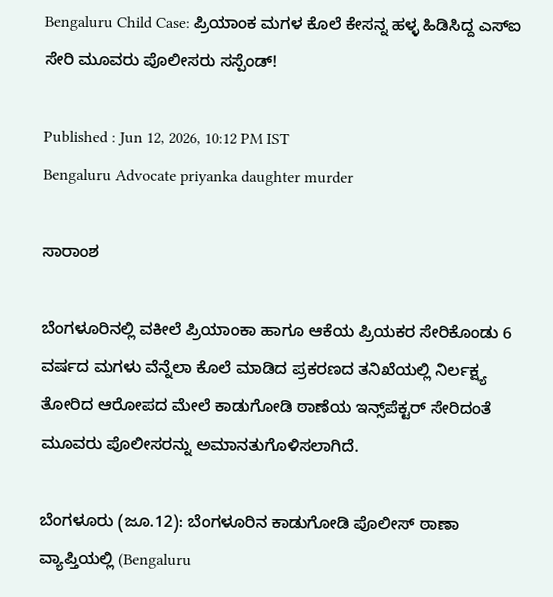Bengaluru Child Case: ಪ್ರಿಯಾಂಕ ಮಗಳ ಕೊಲೆ ಕೇಸನ್ನ ಹಳ್ಳ ಹಿಡಿಸಿದ್ದ ಎಸ್‌ಐ ಸೇರಿ ಮೂವರು ಪೊಲೀಸರು ಸಸ್ಪೆಂಡ್!

Published : Jun 12, 2026, 10:12 PM IST
Bengaluru Advocate priyanka daughter murder

ಸಾರಾಂಶ

ಬೆಂಗಳೂರಿನಲ್ಲಿ ವಕೀಲೆ ಪ್ರಿಯಾಂಕಾ ಹಾಗೂ ಆಕೆಯ ಪ್ರಿಯಕರ ಸೇರಿಕೊಂಡು 6 ವರ್ಷದ ಮಗಳು ವೆನ್ನೆಲಾ ಕೊಲೆ ಮಾಡಿದ ಪ್ರಕರಣದ ತನಿಖೆಯಲ್ಲಿ ನಿರ್ಲಕ್ಷ್ಯ ತೋರಿದ ಆರೋಪದ ಮೇಲೆ ಕಾಡುಗೋಡಿ ಠಾಣೆಯ ಇನ್ಸ್‌ಪೆಕ್ಟರ್ ಸೇರಿದಂತೆ ಮೂವರು ಪೊಲೀಸರನ್ನು ಅಮಾನತುಗೊಳಿಸಲಾಗಿದೆ.

ಬೆಂಗಳೂರು (ಜೂ.12): ಬೆಂಗಳೂರಿನ ಕಾಡುಗೋಡಿ ಪೊಲೀಸ್ ಠಾಣಾ ವ್ಯಾಪ್ತಿಯಲ್ಲಿ (Bengaluru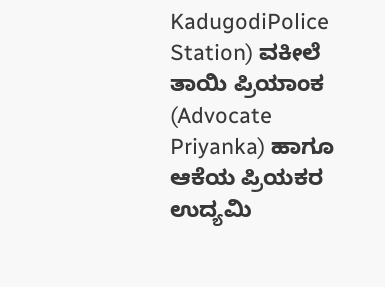KadugodiPolice Station) ವಕೀಲೆ ತಾಯಿ ಪ್ರಿಯಾಂಕ (Advocate Priyanka) ಹಾಗೂ ಆಕೆಯ ಪ್ರಿಯಕರ ಉದ್ಯಮಿ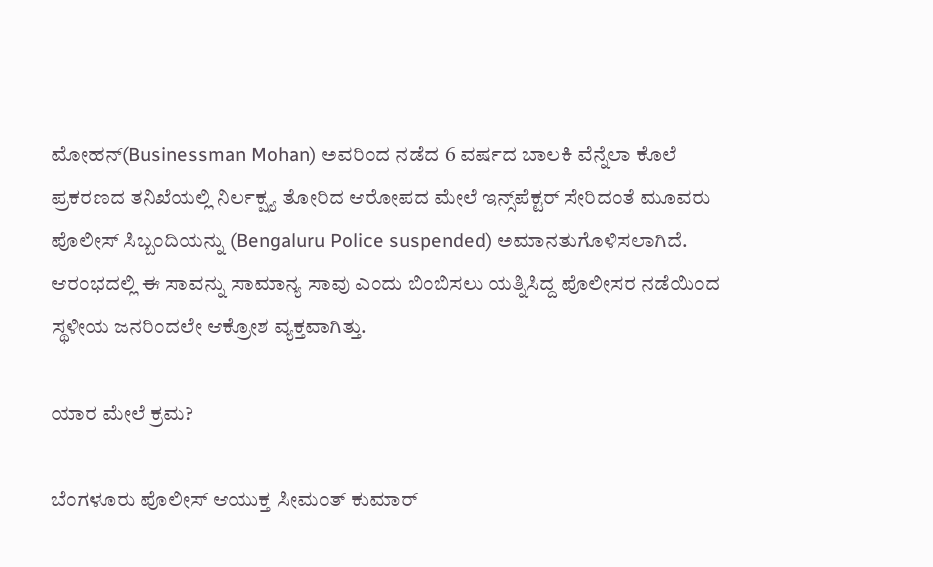ಮೋಹನ್(Businessman Mohan) ಅವರಿಂದ ನಡೆದ 6 ವರ್ಷದ ಬಾಲಕಿ ವೆನ್ನೆಲಾ ಕೊಲೆ ಪ್ರಕರಣದ ತನಿಖೆಯಲ್ಲಿ ನಿರ್ಲಕ್ಷ್ಯ ತೋರಿದ ಆರೋಪದ ಮೇಲೆ ಇನ್ಸ್‌ಪೆಕ್ಟರ್ ಸೇರಿದಂತೆ ಮೂವರು ಪೊಲೀಸ್ ಸಿಬ್ಬಂದಿಯನ್ನು (Bengaluru Police suspended) ಅಮಾನತುಗೊಳಿಸಲಾಗಿದೆ. ಆರಂಭದಲ್ಲಿ ಈ ಸಾವನ್ನು ಸಾಮಾನ್ಯ ಸಾವು ಎಂದು ಬಿಂಬಿಸಲು ಯತ್ನಿಸಿದ್ದ ಪೊಲೀಸರ ನಡೆಯಿಂದ ಸ್ಥಳೀಯ ಜನರಿಂದಲೇ ಆಕ್ರೋಶ ವ್ಯಕ್ತವಾಗಿತ್ತು.

ಯಾರ ಮೇಲೆ ಕ್ರಮ?

ಬೆಂಗಳೂರು ಪೊಲೀಸ್ ಆಯುಕ್ತ ಸೀಮಂತ್ ಕುಮಾರ್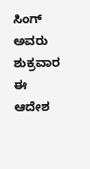ಸಿಂಗ್ ಅವರು ಶುಕ್ರವಾರ ಈ ಆದೇಶ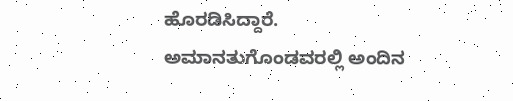ಹೊರಡಿಸಿದ್ದಾರೆ. ಅಮಾನತುಗೊಂಡವರಲ್ಲಿ ಅಂದಿನ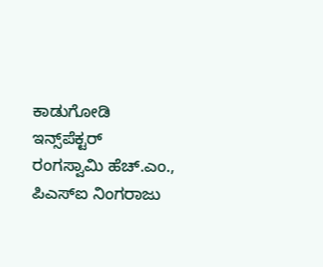ಕಾಡುಗೋಡಿ ಇನ್ಸ್‌ಪೆಕ್ಟರ್ ರಂಗಸ್ವಾಮಿ ಹೆಚ್.ಎಂ., ಪಿಎಸ್ಐ ನಿಂಗರಾಜು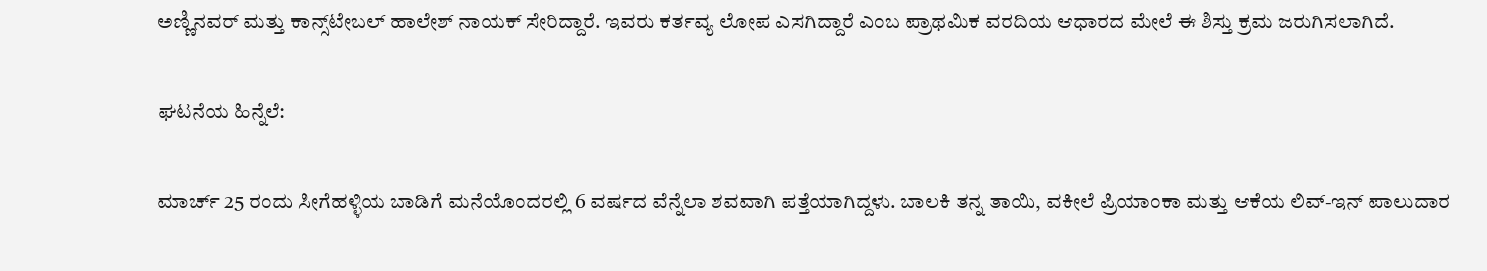ಅಣ್ಣಿನವರ್ ಮತ್ತು ಕಾನ್ಸ್‌ಟೇಬಲ್ ಹಾಲೇಶ್ ನಾಯಕ್ ಸೇರಿದ್ದಾರೆ. ಇವರು ಕರ್ತವ್ಯ ಲೋಪ ಎಸಗಿದ್ದಾರೆ ಎಂಬ ಪ್ರಾಥಮಿಕ ವರದಿಯ ಆಧಾರದ ಮೇಲೆ ಈ ಶಿಸ್ತು ಕ್ರಮ ಜರುಗಿಸಲಾಗಿದೆ.

ಘಟನೆಯ ಹಿನ್ನೆಲೆ:

ಮಾರ್ಚ್ 25 ರಂದು ಸೀಗೆಹಳ್ಳಿಯ ಬಾಡಿಗೆ ಮನೆಯೊಂದರಲ್ಲಿ 6 ವರ್ಷದ ವೆನ್ನೆಲಾ ಶವವಾಗಿ ಪತ್ತೆಯಾಗಿದ್ದಳು. ಬಾಲಕಿ ತನ್ನ ತಾಯಿ, ವಕೀಲೆ ಪ್ರಿಯಾಂಕಾ ಮತ್ತು ಆಕೆಯ ಲಿವ್-ಇನ್ ಪಾಲುದಾರ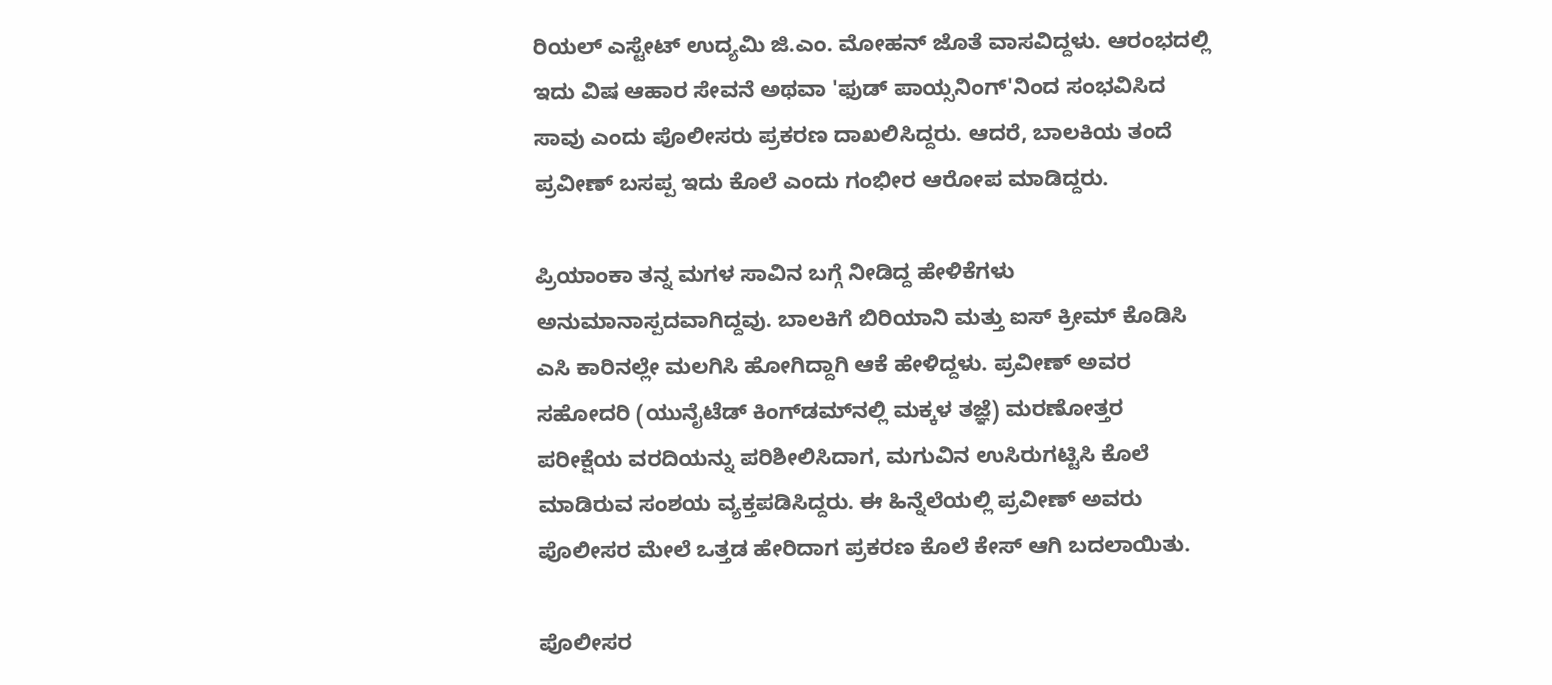ರಿಯಲ್ ಎಸ್ಟೇಟ್ ಉದ್ಯಮಿ ಜಿ.ಎಂ. ಮೋಹನ್ ಜೊತೆ ವಾಸವಿದ್ದಳು. ಆರಂಭದಲ್ಲಿ ಇದು ವಿಷ ಆಹಾರ ಸೇವನೆ ಅಥವಾ 'ಫುಡ್ ಪಾಯ್ಸನಿಂಗ್'ನಿಂದ ಸಂಭವಿಸಿದ ಸಾವು ಎಂದು ಪೊಲೀಸರು ಪ್ರಕರಣ ದಾಖಲಿಸಿದ್ದರು. ಆದರೆ, ಬಾಲಕಿಯ ತಂದೆ ಪ್ರವೀಣ್ ಬಸಪ್ಪ ಇದು ಕೊಲೆ ಎಂದು ಗಂಭೀರ ಆರೋಪ ಮಾಡಿದ್ದರು.

ಪ್ರಿಯಾಂಕಾ ತನ್ನ ಮಗಳ ಸಾವಿನ ಬಗ್ಗೆ ನೀಡಿದ್ದ ಹೇಳಿಕೆಗಳು ಅನುಮಾನಾಸ್ಪದವಾಗಿದ್ದವು. ಬಾಲಕಿಗೆ ಬಿರಿಯಾನಿ ಮತ್ತು ಐಸ್ ಕ್ರೀಮ್ ಕೊಡಿಸಿ ಎಸಿ ಕಾರಿನಲ್ಲೇ ಮಲಗಿಸಿ ಹೋಗಿದ್ದಾಗಿ ಆಕೆ ಹೇಳಿದ್ದಳು. ಪ್ರವೀಣ್ ಅವರ ಸಹೋದರಿ (ಯುನೈಟೆಡ್ ಕಿಂಗ್‌ಡಮ್‌ನಲ್ಲಿ ಮಕ್ಕಳ ತಜ್ಞೆ) ಮರಣೋತ್ತರ ಪರೀಕ್ಷೆಯ ವರದಿಯನ್ನು ಪರಿಶೀಲಿಸಿದಾಗ, ಮಗುವಿನ ಉಸಿರುಗಟ್ಟಿಸಿ ಕೊಲೆ ಮಾಡಿರುವ ಸಂಶಯ ವ್ಯಕ್ತಪಡಿಸಿದ್ದರು. ಈ ಹಿನ್ನೆಲೆಯಲ್ಲಿ ಪ್ರವೀಣ್ ಅವರು ಪೊಲೀಸರ ಮೇಲೆ ಒತ್ತಡ ಹೇರಿದಾಗ ಪ್ರಕರಣ ಕೊಲೆ ಕೇಸ್ ಆಗಿ ಬದಲಾಯಿತು.

ಪೊಲೀಸರ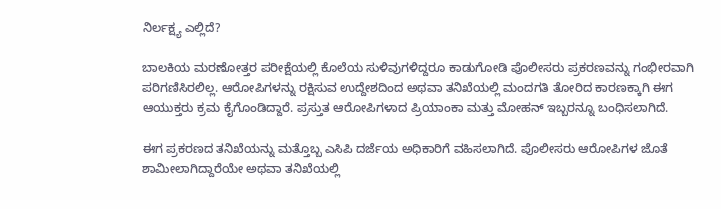ನಿರ್ಲಕ್ಷ್ಯ ಎಲ್ಲಿದೆ?

ಬಾಲಕಿಯ ಮರಣೋತ್ತರ ಪರೀಕ್ಷೆಯಲ್ಲಿ ಕೊಲೆಯ ಸುಳಿವುಗಳಿದ್ದರೂ ಕಾಡುಗೋಡಿ ಪೊಲೀಸರು ಪ್ರಕರಣವನ್ನು ಗಂಭೀರವಾಗಿ ಪರಿಗಣಿಸಿರಲಿಲ್ಲ. ಆರೋಪಿಗಳನ್ನು ರಕ್ಷಿಸುವ ಉದ್ದೇಶದಿಂದ ಅಥವಾ ತನಿಖೆಯಲ್ಲಿ ಮಂದಗತಿ ತೋರಿದ ಕಾರಣಕ್ಕಾಗಿ ಈಗ ಆಯುಕ್ತರು ಕ್ರಮ ಕೈಗೊಂಡಿದ್ದಾರೆ. ಪ್ರಸ್ತುತ ಆರೋಪಿಗಳಾದ ಪ್ರಿಯಾಂಕಾ ಮತ್ತು ಮೋಹನ್ ಇಬ್ಬರನ್ನೂ ಬಂಧಿಸಲಾಗಿದೆ.

ಈಗ ಪ್ರಕರಣದ ತನಿಖೆಯನ್ನು ಮತ್ತೊಬ್ಬ ಎಸಿಪಿ ದರ್ಜೆಯ ಅಧಿಕಾರಿಗೆ ವಹಿಸಲಾಗಿದೆ. ಪೊಲೀಸರು ಆರೋಪಿಗಳ ಜೊತೆ ಶಾಮೀಲಾಗಿದ್ದಾರೆಯೇ ಅಥವಾ ತನಿಖೆಯಲ್ಲಿ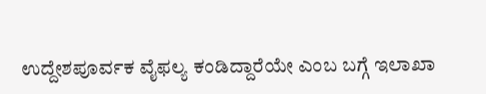ಉದ್ದೇಶಪೂರ್ವಕ ವೈಫಲ್ಯ ಕಂಡಿದ್ದಾರೆಯೇ ಎಂಬ ಬಗ್ಗೆ ಇಲಾಖಾ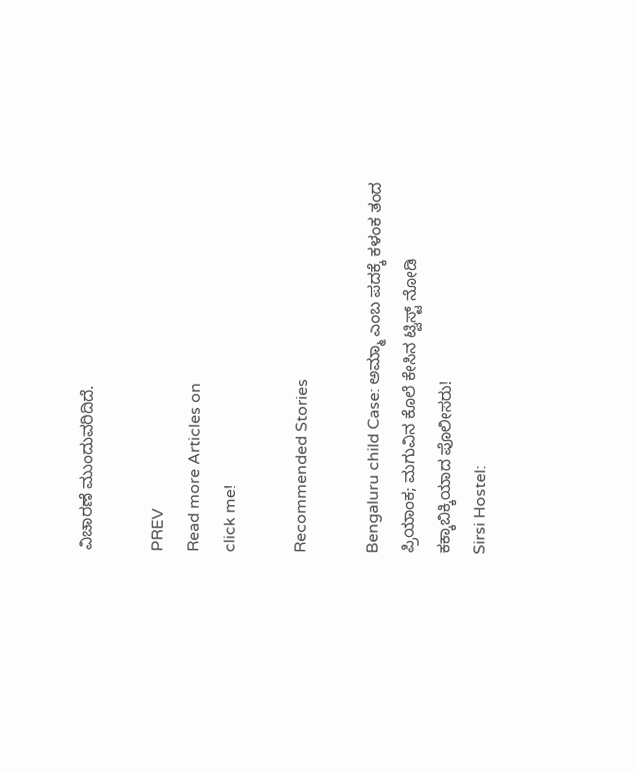ವಿಚಾರಣೆ ಮುಂದುವರಿದಿದೆ.

PREV
Read more Articles on
click me!

Recommended Stories

Bengaluru child Case: ಅಮ್ಮಾ ಎಂಬ ಪದಕ್ಕೆ ಕಳಂಕ ತಂದ ಪ್ರಿಯಾಂಕ; ಮಗುವಿನ ಕೊಲೆ ಕೇಸಿನ ಟ್ವಿಸ್ಟ್ ನೋಡಿ ಕಕ್ಕಾಬಿಕ್ಕಿಯಾದ ಪೊಲೀಸರು!
Sirsi Hostel: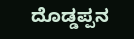ದೊಡ್ಡಪ್ಪನ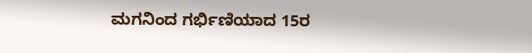ಮಗನಿಂದ ಗರ್ಭಿಣಿಯಾದ 15ರ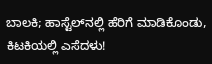ಬಾಲಕಿ; ಹಾಸ್ಟೆಲ್‌ನಲ್ಲಿ ಹೆರಿಗೆ ಮಾಡಿಕೊಂಡು, ಕಿಟಕಿಯಲ್ಲಿ ಎಸೆದಳು!